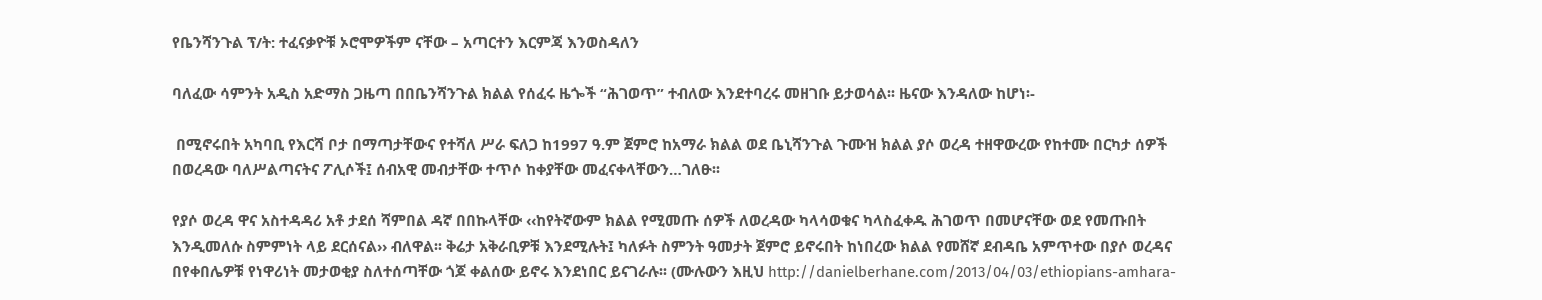የቤንሻንጉል ፕ/ት: ተፈናቃዮቹ ኦሮሞዎችም ናቸው – አጣርተን እርምጃ እንወስዳለን

ባለፈው ሳምንት አዲስ አድማስ ጋዜጣ በበቤንሻንጉል ክልል የሰፈሩ ዜጐች “ሕገወጥ” ተብለው እንደተባረሩ መዘገቡ ይታወሳል፡፡ ዜናው እንዳለው ከሆነ፡-

 በሚኖሩበት አካባቢ የእርሻ ቦታ በማጣታቸውና የተሻለ ሥራ ፍለጋ ከ1997 ዓ.ም ጀምሮ ከአማራ ክልል ወደ ቤኒሻንጉል ጉሙዝ ክልል ያሶ ወረዳ ተዘዋውረው የከተሙ በርካታ ሰዎች በወረዳው ባለሥልጣናትና ፖሊሶች፤ ሰብአዊ መብታቸው ተጥሶ ከቀያቸው መፈናቀላቸውን…ገለፁ፡፡

የያሶ ወረዳ ዋና አስተዳዳሪ አቶ ታደሰ ሻምበል ዳኛ በበኩላቸው ‹‹ከየትኛውም ክልል የሚመጡ ሰዎች ለወረዳው ካላሳወቁና ካላስፈቀዱ ሕገወጥ በመሆናቸው ወደ የመጡበት እንዲመለሱ ስምምነት ላይ ደርሰናል›› ብለዋል፡፡ ቅሬታ አቅራቢዎቹ እንደሚሉት፤ ካለፉት ስምንት ዓመታት ጀምሮ ይኖሩበት ከነበረው ክልል የመሸኛ ደብዳቤ አምጥተው በያሶ ወረዳና በየቀበሌዎቹ የነዋሪነት መታወቂያ ስለተሰጣቸው ጎጆ ቀልሰው ይኖሩ እንደነበር ይናገራሉ፡፡ (ሙሉውን እዚህ http://danielberhane.com/2013/04/03/ethiopians-amhara-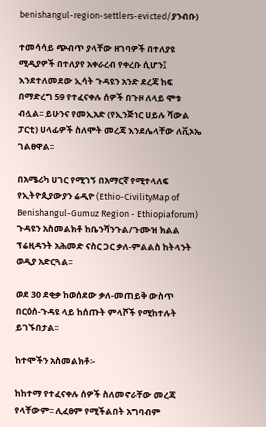benishangul-region-settlers-evicted/ያንብቡ)

ተመሳሳይ ጭብጥ ያላቸው ዘገባዎች በተለያዩ ሚዲያዎች በተለያየ አቀራረብ የቀረቡ ሲሆን፤ እንደተለመደው ኢሳት ጉዳዩን አንድ ደረጃ ከፍ በማድረግ 59 የተፈናቀሉ ሰዎች በጉዞ ለላይ ሞቱ ብሏል፡፡ ይሁንና የመኢአድ (የኢንጅነር ሀይሉ ሻውል ፓርቲ) ሀላፊዎች ስለሞት መረጃ እንደሌላቸው ለቪኦኤ ገልፀዋል፡፡

በአሜሪካ ሀገር የሚገኝ በአማርኛ የሚተላለፍ የኢትዮጲያውያን ሬዲዮ (Ethio-CivilityMap of Benishangul-Gumuz Region - Ethiopiaforum) ጉዳዩን አስመልክቶ ከቤንሻንጉል/ጉሙዝ ክልል ፕሬዚዳንት አሕመድ ናስር ጋር ቃለ-ምልልስ ከትላንት ወዲያ አድርጓል፡፡

ወደ 30 ደቂቃ ከወሰደው ቃለ-መጠይቅ ውስጥ በርዕሰ-ጉዳዩ ላይ ከሰጡት ምላሾች የሚከተሉት ይገኙበታል፡፡

ከተሞችን አስመልክቶ፡-

ከከተማ የተፈናቀሉ ሰዎች ስለመኖራቸው መረጃ የላቸውም፡፡ ሊፈፀም የሚችልበት አግባብም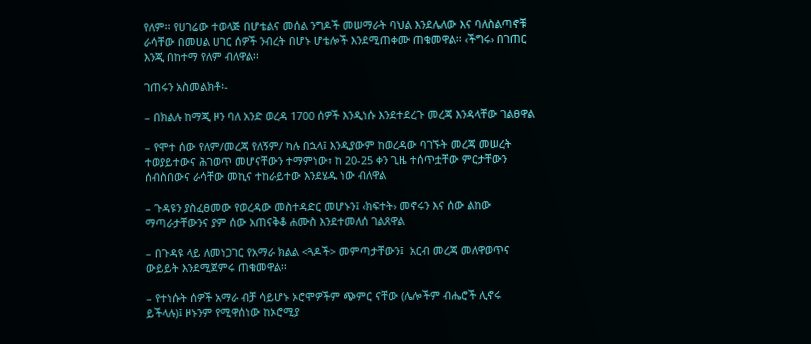የለም፡፡ የሀገሬው ተወላጅ በሆቴልና መሰል ንግዶች መሠማራት ባህል እንደሌለው እና ባለስልጣኖቹ ራሳቸው በመሀል ሀገር ሰዎች ንብረት በሆኑ ሆቴሎች እንደሚጠቀሙ ጠቁመዋል፡፡ ‹ችግሩ› በገጠር እንጂ በከተማ የለም ብለዋል፡፡

ገጠሩን አስመልክቶ፡-

– በክልሉ ከማጂ ዞን ባለ አንድ ወረዳ 1700 ሰዎች እንዲነሱ እንደተደረጉ መረጃ እንዳላቸው ገልፀዋል

– የሞተ ሰው የለም/መረጃ የለኝም/ ካሉ በኋላ፤ እንዲያውም ከወረዳው ባገኙት መረጃ መሠረት ተወያይተውና ሕገወጥ መሆናቸውን ተማምነው፣ ከ 20-25 ቀን ጊዜ ተሰጥቷቸው ምርታቸውን ሰብስበውና ራሳቸው መኪና ተከራይተው እንደሄዱ ነው ብለዋል

– ጉዳዩን ያስፈፀመው የወረዳው መስተዳድር መሆኑን፤ ‹ክፍተት› መኖሩን እና ሰው ልከው ማጣራታቸውንና ያም ሰው አጠናቅቆ ሐሙስ እንደተመለሰ ገልጸዋል

– በጉዳዩ ላይ ለመነጋገር የአማራ ክልል <ጓዶች> መምጣታቸውን፤  አርብ መረጃ መለዋወጥና  ውይይት እንደሚጀምሩ ጠቁመዋል፡፡

– የተነሱት ሰዎች አማራ ብቻ ሳይሆኑ ኦሮሞዎችም ጭምር ናቸው (ሌሎችም ብሔሮች ሊኖሩ ይችላሉ)፤ ዞኑንም የሚዋሰነው ከኦሮሚያ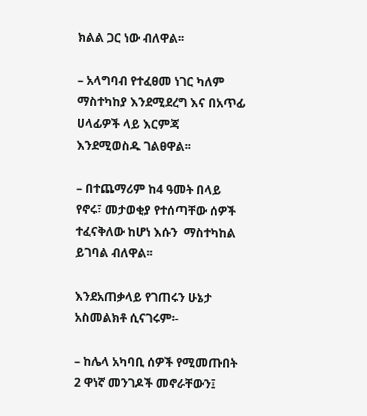ክልል ጋር ነው ብለዋል፡፡

– አላግባብ የተፈፀመ ነገር ካለም ማስተካከያ እንደሚደረግ እና በአጥፊ ሀላፊዎች ላይ እርምጃ እንደሚወስዱ ገልፀዋል፡፡

– በተጨማሪም ከ4 ዓመት በላይ የኖሩ፣ መታወቂያ የተሰጣቸው ሰዎች ተፈናቅለው ከሆነ እሱን  ማስተካከል ይገባል ብለዋል፡፡

እንደአጠቃላይ የገጠሩን ሁኔታ አስመልክቶ ሲናገሩም፡-

– ከሌላ አካባቢ ሰዎች የሚመጡበት 2 ዋነኛ መንገዶች መኖራቸውን፤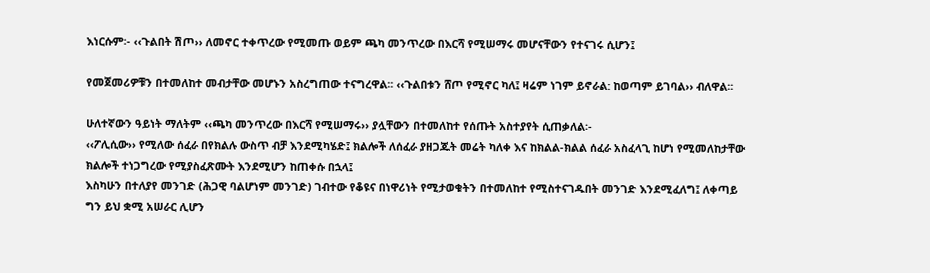እነርሱም፡- ‹‹ጉልበት ሽጦ›› ለመኖር ተቀጥረው የሚመጡ ወይም ጫካ መንጥረው በእርሻ የሚሠማሩ መሆናቸውን የተናገሩ ሲሆን፤

የመጀመሪዎቹን በተመለከተ መብታቸው መሆኑን አስረግጠው ተናግረዋል፡፡ ‹‹ጉልበቱን ሸጦ የሚኖር ካለ፤ ዛሬም ነገም ይኖራል: ከወጣም ይገባል›› ብለዋል፡፡

ሁለተኛውን ዓይነት ማለትም ‹‹ጫካ መንጥረው በእርሻ የሚሠማሩ›› ያሏቸውን በተመለከተ የሰጡት አስተያየት ሲጠቃለል፡-
‹‹ፖሊሲው›› የሚለው ሰፈራ በየክልሉ ውስጥ ብቻ እንደሚካሄድ፤ ክልሎች ለሰፈራ ያዘጋጁት መሬት ካለቀ እና ከክልል-ክልል ሰፈራ አስፈላጊ ከሆነ የሚመለከታቸው ክልሎች ተነጋግረው የሚያስፈጽሙት እንደሚሆን ከጠቀሱ በኋላ፤
እስካሁን በተለያየ መንገድ (ሕጋዊ ባልሆነም መንገድ) ገብተው የቆዩና በነዋሪነት የሚታወቁትን በተመለከተ የሚስተናገዱበት መንገድ እንደሚፈለግ፤ ለቀጣይ ግን ይህ ቋሚ አሠራር ሊሆን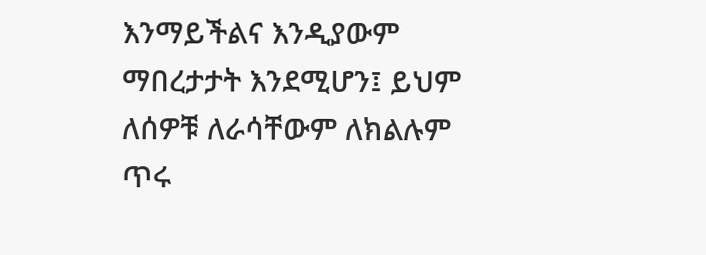እንማይችልና እንዲያውም ማበረታታት እንደሚሆን፤ ይህም ለሰዎቹ ለራሳቸውም ለክልሉም ጥሩ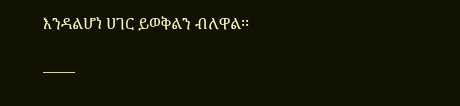እንዳልሆነ ሀገር ይወቅልን ብለዋል፡፡

——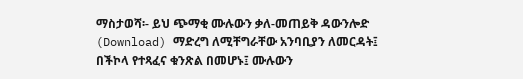ማስታወሻ፡- ይህ ጭማቂ ሙሉውን ቃለ-መጠይቅ ዳውንሎድ (Download) ማድረግ ለሚቸግራቸው አንባቢያን ለመርዳት፤ በችኮላ የተጻፈና ቁንጽል በመሆኑ፤ ሙሉውን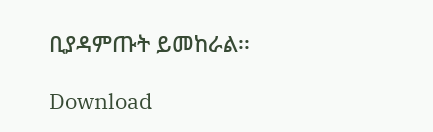ቢያዳምጡት ይመከራል፡፡

Download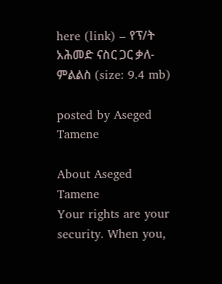here (link) – የፕ/ት አሕመድ ናስር ጋር ቃለ-ምልልስ (size: 9.4 mb)

posted by Aseged Tamene

About Aseged Tamene
Your rights are your security. When you,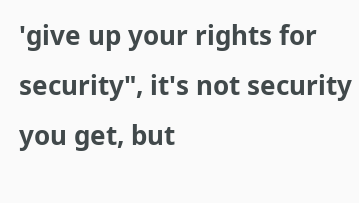'give up your rights for security", it's not security you get, but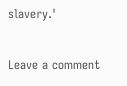slavery.'

Leave a comment